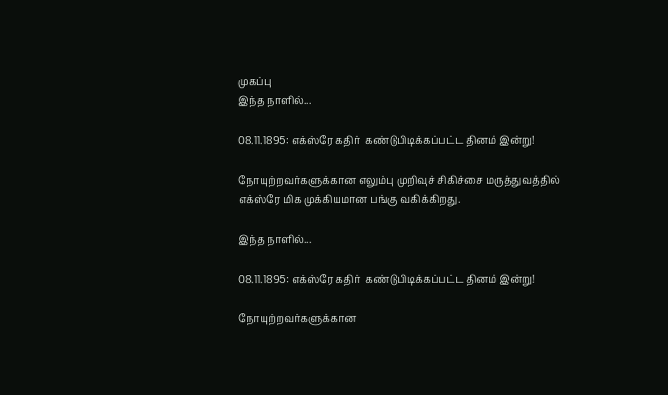முகப்பு
இந்த நாளில்...

08.11.1895: எக்ஸ்ரே கதிர்  கண்டுபிடிக்கப்பட்ட தினம் இன்று!

நோயுற்றவர்களுக்கான எலும்பு முறிவுச் சிகிச்சை மருத்துவத்தில் எக்ஸ்ரே மிக முக்கியமான பங்கு வகிக்கிறது.

இந்த நாளில்...

08.11.1895: எக்ஸ்ரே கதிர்  கண்டுபிடிக்கப்பட்ட தினம் இன்று!

நோயுற்றவர்களுக்கான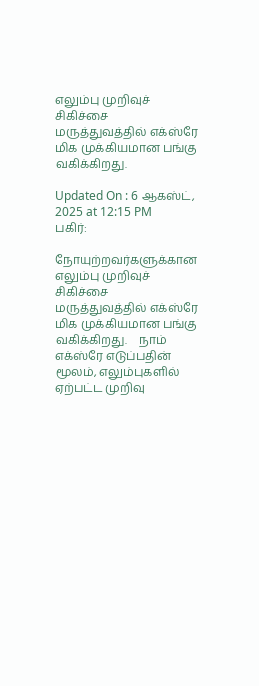எலும்பு முறிவுச் சிகிச்சை மருத்துவத்தில் எக்ஸ்ரே மிக முக்கியமான பங்கு வகிக்கிறது.

Updated On : 6 ஆகஸ்ட், 2025 at 12:15 PM
பகிர்:

நோயுற்றவர்களுக்கான எலும்பு முறிவுச் சிகிச்சை மருத்துவத்தில் எக்ஸ்ரே மிக முக்கியமான பங்கு வகிக்கிறது.    நாம் எக்ஸ்ரே எடுப்பதின் மூலம், எலும்புகளில் ஏற்பட்ட முறிவு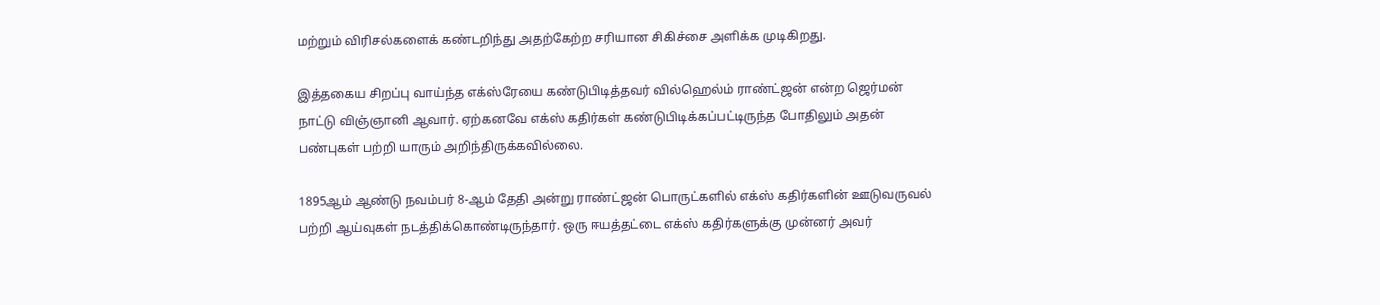மற்றும் விரிசல்களைக் கண்டறிந்து அதற்கேற்ற சரியான சிகிச்சை அளிக்க முடிகிறது.

இத்தகைய சிறப்பு வாய்ந்த எக்ஸ்ரேயை கண்டுபிடித்தவர் வில்ஹெல்ம் ராண்ட்ஜன் என்ற ஜெர்மன் நாட்டு விஞ்ஞானி ஆவார். ஏற்கனவே எக்ஸ் கதிர்கள் கண்டுபிடிக்கப்பட்டிருந்த போதிலும் அதன் பண்புகள் பற்றி யாரும் அறிந்திருக்கவில்லை.

1895ஆம் ஆண்டு நவம்பர் 8-ஆம் தேதி அன்று ராண்ட்ஜன் பொருட்களில் எக்ஸ் கதிர்களின் ஊடுவருவல் பற்றி ஆய்வுகள் நடத்திக்கொண்டிருந்தார். ஒரு ஈயத்தட்டை எக்ஸ் கதிர்களுக்கு முன்னர் அவர்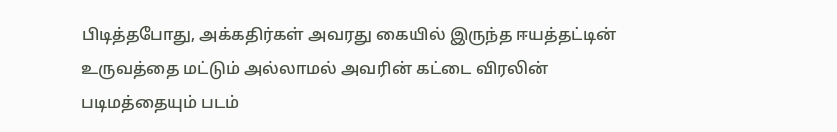பிடித்தபோது, அக்கதிர்கள் அவரது கையில் இருந்த ஈயத்தட்டின் உருவத்தை மட்டும் அல்லாமல் அவரின் கட்டை விரலின் படிமத்தையும் படம்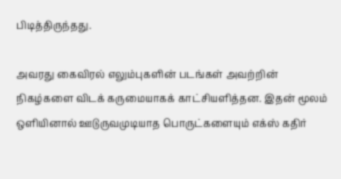பிடித்திருந்தது.

அவரது கைவிரல் எலும்புகளின் படங்கள் அவற்றின் நிகழ்களை விடக் கருமையாகக் காட்சியளித்தன. இதன் மூலம் ஒளியினால் ஊடுருவமுடியாத பொருட்களையும் எக்ஸ் கதிர்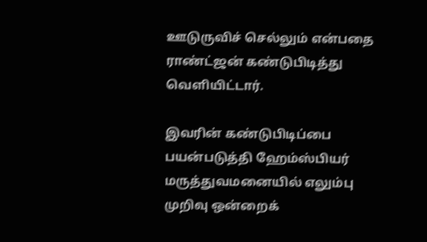ஊடுருவிச் செல்லும் என்பதை ராண்ட்ஜன் கண்டுபிடித்து வெளியிட்டார்.

இவரின் கண்டுபிடிப்பை பயன்படுத்தி ஹேம்ஸ்பியர் மருத்துவமனையில் எலும்பு முறிவு ஒன்றைக்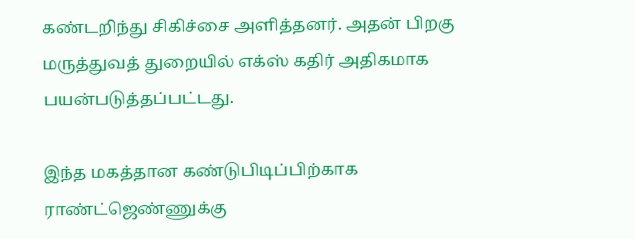கண்டறிந்து சிகிச்சை அளித்தனர். அதன் பிறகு மருத்துவத் துறையில் எக்ஸ் கதிர் அதிகமாக பயன்படுத்தப்பட்டது.

இந்த மகத்தான கண்டுபிடிப்பிற்காக ராண்ட்ஜெண்ணுக்கு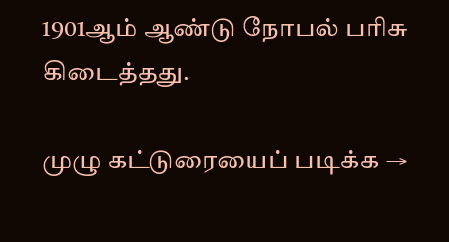1901ஆம் ஆண்டு நோபல் பரிசு கிடைத்தது.

முழு கட்டுரையைப் படிக்க →